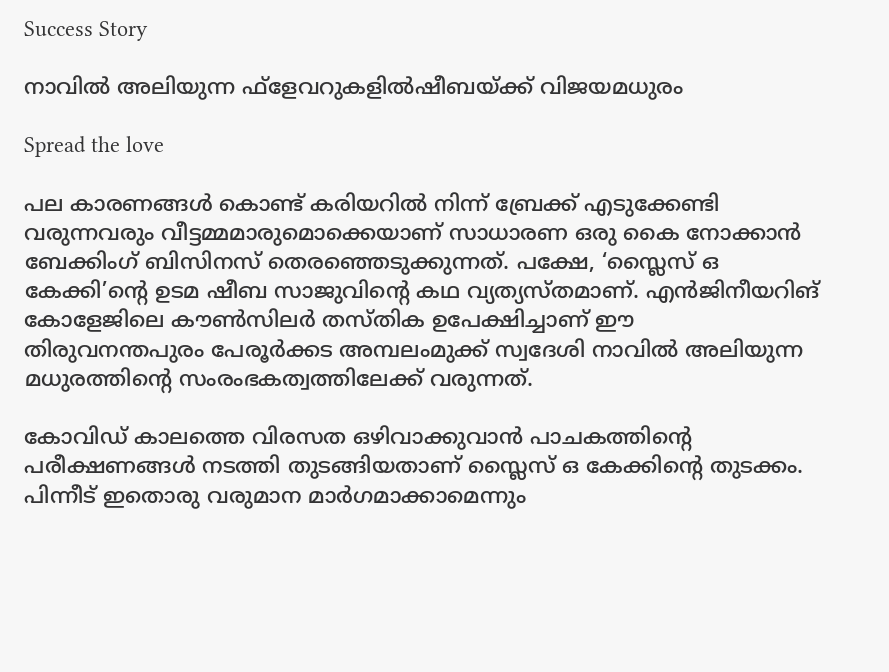Success Story

നാവില്‍ അലിയുന്ന ഫ്‌ളേവറുകളില്‍ഷീബയ്ക്ക് വിജയമധുരം

Spread the love

പല കാരണങ്ങള്‍ കൊണ്ട് കരിയറില്‍ നിന്ന് ബ്രേക്ക് എടുക്കേണ്ടി വരുന്നവരും വീട്ടമ്മമാരുമൊക്കെയാണ് സാധാരണ ഒരു കൈ നോക്കാന്‍ ബേക്കിംഗ് ബിസിനസ് തെരഞ്ഞെടുക്കുന്നത്. പക്ഷേ, ‘സ്ലൈസ് ഒ കേക്കി’ന്റെ ഉടമ ഷീബ സാജുവിന്റെ കഥ വ്യത്യസ്തമാണ്. എന്‍ജിനീയറിങ് കോളേജിലെ കൗണ്‍സിലര്‍ തസ്തിക ഉപേക്ഷിച്ചാണ് ഈ തിരുവനന്തപുരം പേരൂര്‍ക്കട അമ്പലംമുക്ക് സ്വദേശി നാവില്‍ അലിയുന്ന മധുരത്തിന്റെ സംരംഭകത്വത്തിലേക്ക് വരുന്നത്.

കോവിഡ് കാലത്തെ വിരസത ഒഴിവാക്കുവാന്‍ പാചകത്തിന്റെ പരീക്ഷണങ്ങള്‍ നടത്തി തുടങ്ങിയതാണ് സ്ലൈസ് ഒ കേക്കിന്റെ തുടക്കം. പിന്നീട് ഇതൊരു വരുമാന മാര്‍ഗമാക്കാമെന്നും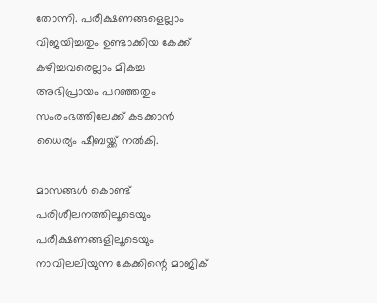തോന്നി. പരീക്ഷണങ്ങളെല്ലാം വിജയിച്ചതും ഉണ്ടാക്കിയ കേക്ക് കഴിച്ചവരെല്ലാം മികച്ച അഭിപ്രായം പറഞ്ഞതും സംരംഭത്തിലേക്ക് കടക്കാന്‍ ധൈര്യം ഷീബയ്ക്ക് നല്‍കി.

മാസങ്ങള്‍ കൊണ്ട് പരിശീലനത്തിലൂടെയും പരീക്ഷണങ്ങളിലൂടെയും നാവിലലിയുന്ന കേക്കിന്റെ മാജിക്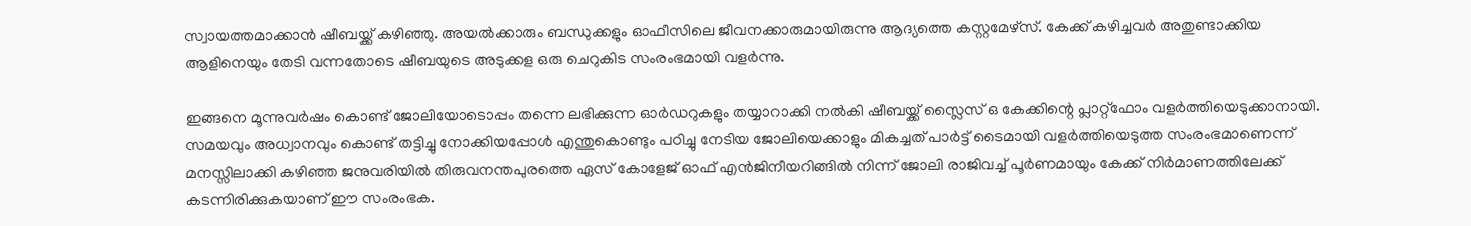സ്വായത്തമാക്കാന്‍ ഷീബയ്ക്ക് കഴിഞ്ഞു. അയല്‍ക്കാരും ബന്ധുക്കളും ഓഫീസിലെ ജീവനക്കാരുമായിരുന്നു ആദ്യത്തെ കസ്റ്റമേഴ്‌സ്. കേക്ക് കഴിച്ചവര്‍ അതുണ്ടാക്കിയ ആളിനെയും തേടി വന്നതോടെ ഷീബയുടെ അടുക്കള ഒരു ചെറുകിട സംരംഭമായി വളര്‍ന്നു.

ഇങ്ങനെ മൂന്നുവര്‍ഷം കൊണ്ട് ജോലിയോടൊപ്പം തന്നെ ലഭിക്കുന്ന ഓര്‍ഡറുകളും തയ്യാറാക്കി നല്‍കി ഷീബയ്ക്ക് സ്ലൈസ് ഒ കേക്കിന്റെ പ്ലാറ്റ്‌ഫോം വളര്‍ത്തിയെടുക്കാനായി. സമയവും അധ്വാനവും കൊണ്ട് തട്ടിച്ചു നോക്കിയപ്പോള്‍ എന്തുകൊണ്ടും പഠിച്ചു നേടിയ ജോലിയെക്കാളും മികച്ചത് പാര്‍ട്ട് ടൈമായി വളര്‍ത്തിയെടുത്ത സംരംഭമാണെന്ന് മനസ്സിലാക്കി കഴിഞ്ഞ ജനുവരിയില്‍ തിരുവനന്തപുരത്തെ ഏസ് കോളേജ് ഓഫ് എന്‍ജിനീയറിങ്ങില്‍ നിന്ന് ജോലി രാജിവച്ച് പൂര്‍ണമായും കേക്ക് നിര്‍മാണത്തിലേക്ക് കടന്നിരിക്കുകയാണ് ഈ സംരംഭക.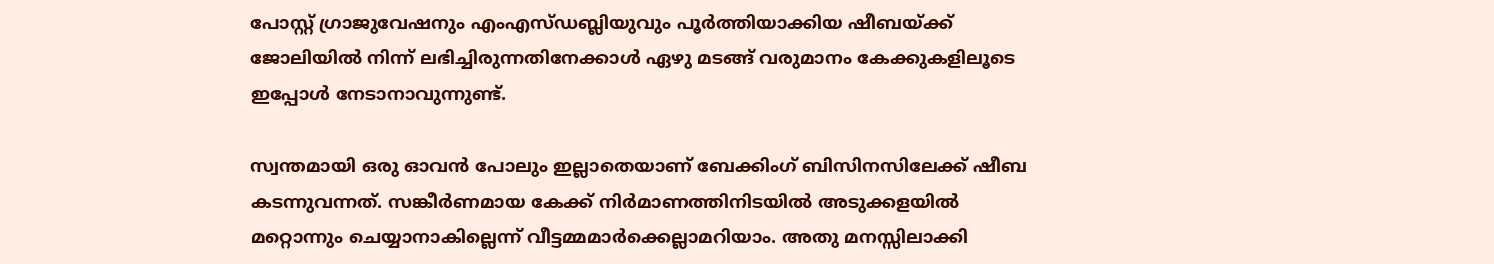പോസ്റ്റ് ഗ്രാജുവേഷനും എംഎസ്ഡബ്ലിയുവും പൂര്‍ത്തിയാക്കിയ ഷീബയ്ക്ക് ജോലിയില്‍ നിന്ന് ലഭിച്ചിരുന്നതിനേക്കാള്‍ ഏഴു മടങ്ങ് വരുമാനം കേക്കുകളിലൂടെ ഇപ്പോള്‍ നേടാനാവുന്നുണ്ട്.

സ്വന്തമായി ഒരു ഓവന്‍ പോലും ഇല്ലാതെയാണ് ബേക്കിംഗ് ബിസിനസിലേക്ക് ഷീബ കടന്നുവന്നത്. സങ്കീര്‍ണമായ കേക്ക് നിര്‍മാണത്തിനിടയില്‍ അടുക്കളയില്‍ മറ്റൊന്നും ചെയ്യാനാകില്ലെന്ന് വീട്ടമ്മമാര്‍ക്കെല്ലാമറിയാം. അതു മനസ്സിലാക്കി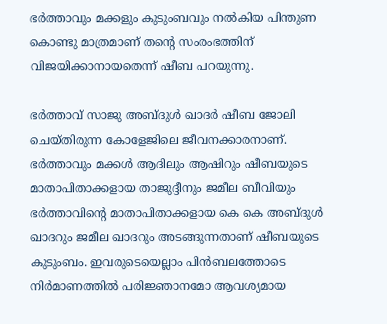ഭര്‍ത്താവും മക്കളും കുടുംബവും നല്‍കിയ പിന്തുണ കൊണ്ടു മാത്രമാണ് തന്റെ സംരംഭത്തിന് വിജയിക്കാനായതെന്ന് ഷീബ പറയുന്നു.

ഭര്‍ത്താവ് സാജു അബ്ദുള്‍ ഖാദര്‍ ഷീബ ജോലി ചെയ്തിരുന്ന കോളേജിലെ ജീവനക്കാരനാണ്. ഭര്‍ത്താവും മക്കള്‍ ആദിലും ആഷിറും ഷീബയുടെ മാതാപിതാക്കളായ താജുദ്ദീനും ജമീല ബീവിയും ഭര്‍ത്താവിന്റെ മാതാപിതാക്കളായ കെ കെ അബ്ദുള്‍ ഖാദറും ജമീല ഖാദറും അടങ്ങുന്നതാണ് ഷീബയുടെ കുടുംബം. ഇവരുടെയെല്ലാം പിന്‍ബലത്തോടെ നിര്‍മാണത്തില്‍ പരിജ്ഞാനമോ ആവശ്യമായ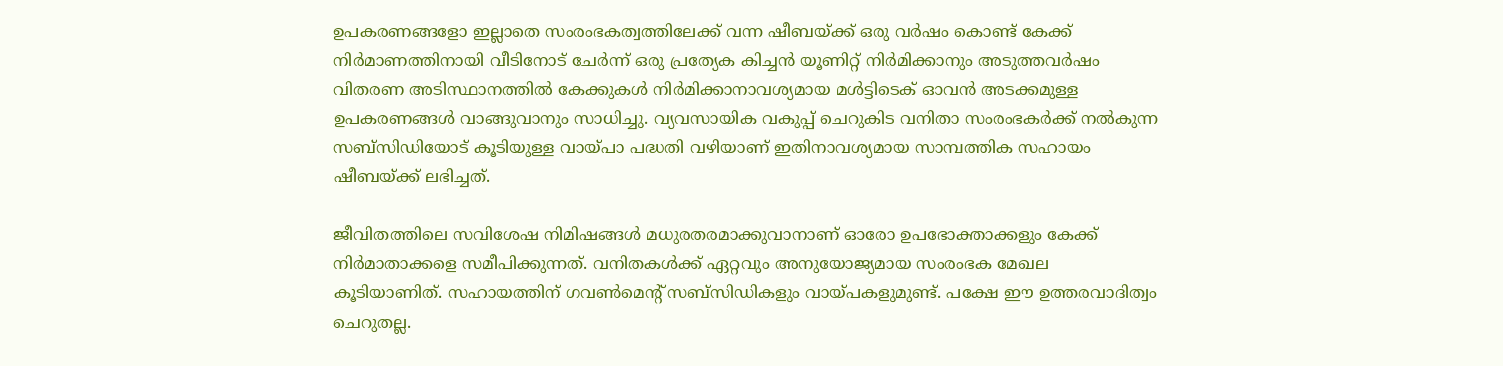ഉപകരണങ്ങളോ ഇല്ലാതെ സംരംഭകത്വത്തിലേക്ക് വന്ന ഷീബയ്ക്ക് ഒരു വര്‍ഷം കൊണ്ട് കേക്ക് നിര്‍മാണത്തിനായി വീടിനോട് ചേര്‍ന്ന് ഒരു പ്രത്യേക കിച്ചന്‍ യൂണിറ്റ് നിര്‍മിക്കാനും അടുത്തവര്‍ഷം വിതരണ അടിസ്ഥാനത്തില്‍ കേക്കുകള്‍ നിര്‍മിക്കാനാവശ്യമായ മള്‍ട്ടിടെക് ഓവന്‍ അടക്കമുള്ള ഉപകരണങ്ങള്‍ വാങ്ങുവാനും സാധിച്ചു. വ്യവസായിക വകുപ്പ് ചെറുകിട വനിതാ സംരംഭകര്‍ക്ക് നല്‍കുന്ന സബ്‌സിഡിയോട് കൂടിയുള്ള വായ്പാ പദ്ധതി വഴിയാണ് ഇതിനാവശ്യമായ സാമ്പത്തിക സഹായം ഷീബയ്ക്ക് ലഭിച്ചത്.

ജീവിതത്തിലെ സവിശേഷ നിമിഷങ്ങള്‍ മധുരതരമാക്കുവാനാണ് ഓരോ ഉപഭോക്താക്കളും കേക്ക് നിര്‍മാതാക്കളെ സമീപിക്കുന്നത്. വനിതകള്‍ക്ക് ഏറ്റവും അനുയോജ്യമായ സംരംഭക മേഖല കൂടിയാണിത്. സഹായത്തിന് ഗവണ്‍മെന്റ് സബ്‌സിഡികളും വായ്പകളുമുണ്ട്. പക്ഷേ ഈ ഉത്തരവാദിത്വം ചെറുതല്ല.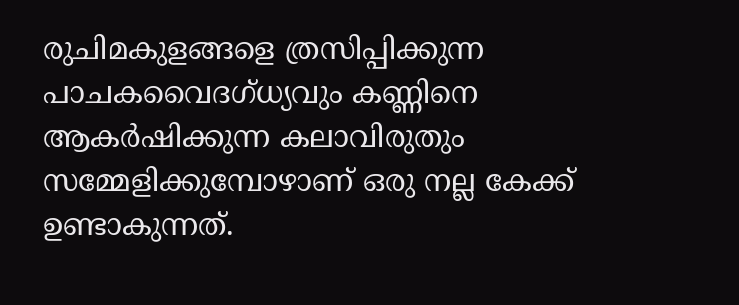രുചിമകുളങ്ങളെ ത്രസിപ്പിക്കുന്ന പാചകവൈദഗ്ധ്യവും കണ്ണിനെ ആകര്‍ഷിക്കുന്ന കലാവിരുതും സമ്മേളിക്കുമ്പോഴാണ് ഒരു നല്ല കേക്ക് ഉണ്ടാകുന്നത്.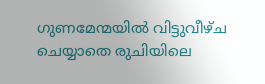ഗുണമേന്മയില്‍ വിട്ടുവീഴ്ച ചെയ്യാതെ രുചിയിലെ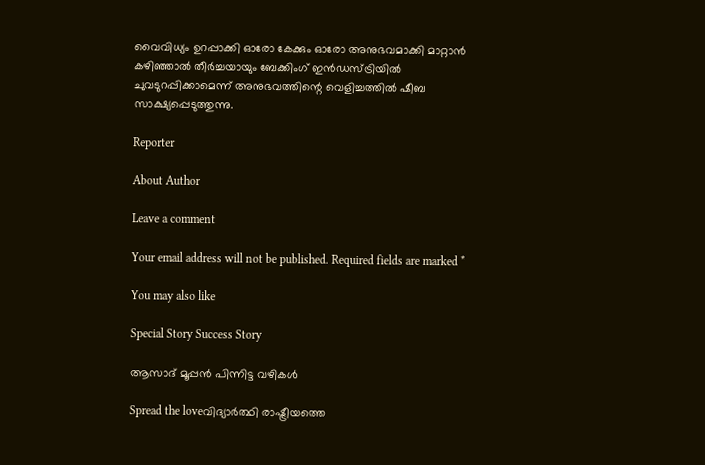വൈവിധ്യം ഉറപ്പാക്കി ഓരോ കേക്കും ഓരോ അനുഭവമാക്കി മാറ്റാന്‍ കഴിഞ്ഞാല്‍ തീര്‍ച്ചയായും ബേക്കിംഗ് ഇന്‍ഡസ്ട്രിയില്‍ ചുവടുറപ്പിക്കാമെന്ന് അനുഭവത്തിന്റെ വെളിച്ചത്തില്‍ ഷീബ സാക്ഷ്യപ്പെടുത്തുന്നു.

Reporter

About Author

Leave a comment

Your email address will not be published. Required fields are marked *

You may also like

Special Story Success Story

ആസാദ് മൂപ്പന്‍ പിന്നിട്ട വഴികള്‍

Spread the loveവിദ്യാര്‍ത്ഥി രാഷ്ട്രീയത്തെ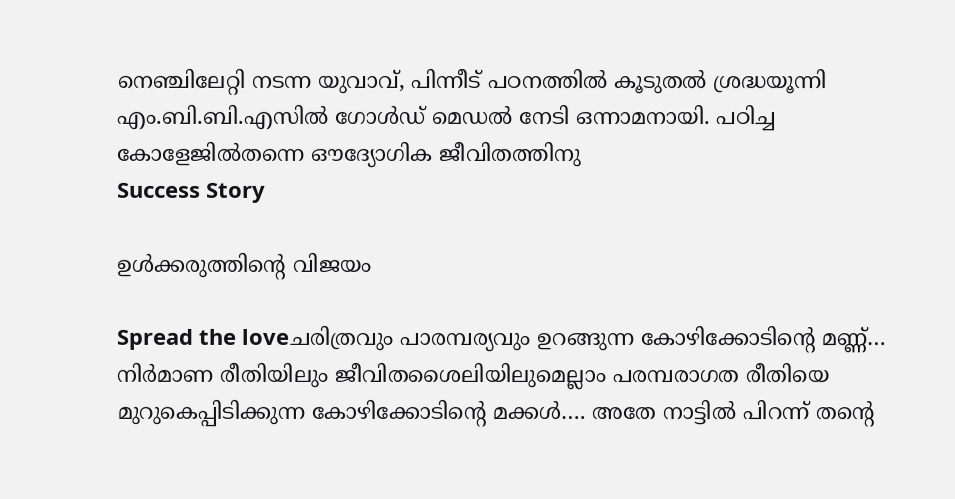നെഞ്ചിലേറ്റി നടന്ന യുവാവ്, പിന്നീട് പഠനത്തില്‍ കൂടുതല്‍ ശ്രദ്ധയൂന്നി എം.ബി.ബി.എസില്‍ ഗോള്‍ഡ് മെഡല്‍ നേടി ഒന്നാമനായി. പഠിച്ച കോളേജില്‍തന്നെ ഔദ്യോഗിക ജീവിതത്തിനു
Success Story

ഉള്‍ക്കരുത്തിന്റെ വിജയം

Spread the loveചരിത്രവും പാരമ്പര്യവും ഉറങ്ങുന്ന കോഴിക്കോടിന്റെ മണ്ണ്… നിര്‍മാണ രീതിയിലും ജീവിതശൈലിയിലുമെല്ലാം പരമ്പരാഗത രീതിയെ മുറുകെപ്പിടിക്കുന്ന കോഴിക്കോടിന്റെ മക്കള്‍…. അതേ നാട്ടില്‍ പിറന്ന് തന്റെ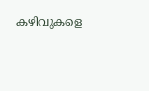കഴിവുകളെ